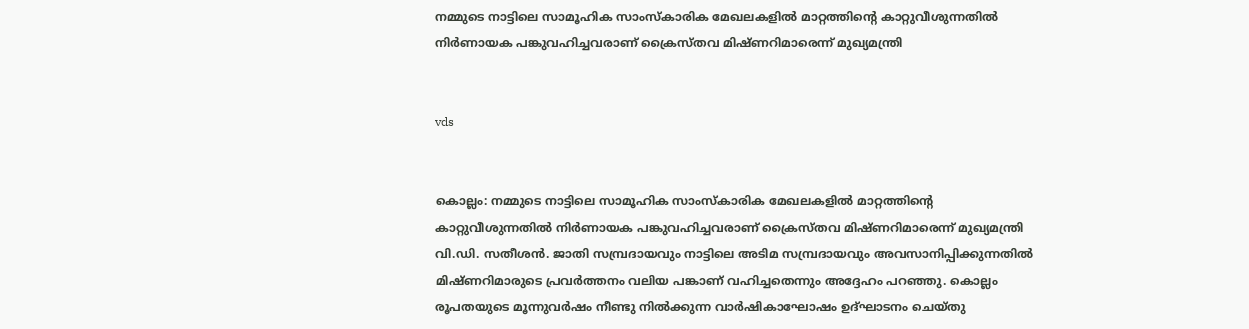നമ്മുടെ നാട്ടിലെ സാമൂഹിക സാംസ്‌കാരിക മേഖലകളില്‍ മാറ്റത്തിന്റെ കാറ്റുവീശുന്നതില്‍ നിര്‍ണായക പങ്കുവഹിച്ചവരാണ് ക്രൈസ്തവ മിഷ്ണറിമാരെന്ന് മുഖ്യമന്ത്രി


vds


കൊല്ലം: നമ്മുടെ നാട്ടിലെ സാമൂഹിക സാംസ്‌കാരിക മേഖലകളില്‍ മാറ്റത്തിന്റെ കാറ്റുവീശുന്നതില്‍ നിര്‍ണായക പങ്കുവഹിച്ചവരാണ് ക്രൈസ്തവ മിഷ്ണറിമാരെന്ന് മുഖ്യമന്ത്രി വി.ഡി. സതീശന്‍. ജാതി സമ്പ്രദായവും നാട്ടിലെ അടിമ സമ്പ്രദായവും അവസാനിപ്പിക്കുന്നതില്‍ മിഷ്ണറിമാരുടെ പ്രവര്‍ത്തനം വലിയ പങ്കാണ് വഹിച്ചതെന്നും അദ്ദേഹം പറഞ്ഞു. കൊല്ലം രൂപതയുടെ മൂന്നുവര്‍ഷം നീണ്ടു നില്‍ക്കുന്ന വാര്‍ഷികാഘോഷം ഉദ്ഘാടനം ചെയ്തു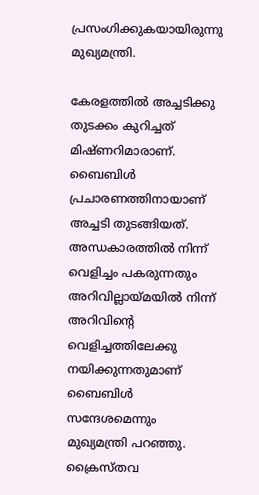പ്രസംഗിക്കുകയായിരുന്നു മുഖ്യമന്ത്രി.

കേരളത്തില്‍ അച്ചടിക്കു തുടക്കം കുറിച്ചത് മിഷ്ണറിമാരാണ്. ബൈബിള്‍ പ്രചാരണത്തിനായാണ് അച്ചടി തുടങ്ങിയത്. അന്ധകാരത്തില്‍ നിന്ന് വെളിച്ചം പകരുന്നതും അറിവില്ലായ്മയില്‍ നിന്ന് അറിവിന്റെ വെളിച്ചത്തിലേക്കു നയിക്കുന്നതുമാണ് ബൈബിള്‍ സന്ദേശമെന്നും മുഖ്യമന്ത്രി പറഞ്ഞു. ക്രൈസ്തവ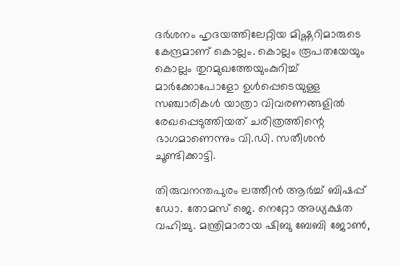ദര്‍ശനം ഹൃദയത്തിലേറ്റിയ മിഷ്ണറിമാരുടെ കേന്ദ്രമാണ് കൊല്ലം. കൊല്ലം രൂപതയേയും കൊല്ലം തുറമുഖത്തേയുംകുറിച്ച് മാര്‍ക്കോപോളോ ഉള്‍പ്പെടെയുള്ള സഞ്ചാരികള്‍ യാത്രാ വിവരണങ്ങളില്‍ രേഖപ്പെടുത്തിയത് ചരിത്രത്തിന്റെ ഭാഗമാണെന്നും വി.ഡി. സതീശന്‍ ചൂണ്ടിക്കാട്ടി.

തിരുവനന്തപുരം ലത്തീന്‍ ആര്‍ച്ച് ബിഷപ്പ് ഡോ. തോമസ് ജെ. നെറ്റോ അധ്യക്ഷത വഹിച്ചു. മന്ത്രിമാരായ ഷിബു ബേബി ജോണ്‍,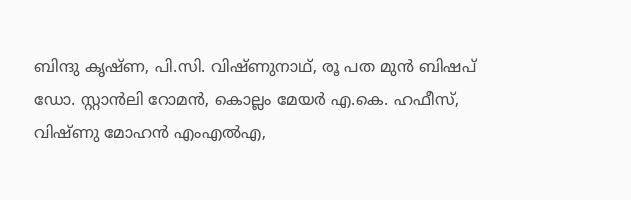ബിന്ദു കൃഷ്ണ, പി.സി. വിഷ്ണുനാഥ്, രൂ പത മുന്‍ ബിഷപ് ഡോ. സ്റ്റാന്‍ലി റോമന്‍, കൊല്ലം മേയര്‍ എ.കെ. ഹഫീസ്, വിഷ്ണു മോഹന്‍ എംഎല്‍എ,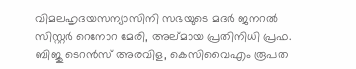വിമലഹൃദയസന്യാസിനി സഭയുടെ മദര്‍ ജനറല്‍ സിസ്റ്റര്‍ റെനോറ മേരി, അല്മായ പ്രതിനിധി പ്രഫ. ബിജു ടെറന്‍സ് അരവിള, കെസിവൈഎം രൂപത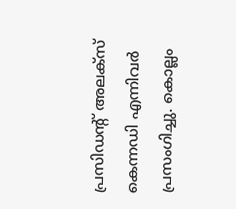പ്രസിഡന്റ് അലക്‌സ് കെന്നഡി എന്നിവര്‍ പ്രസംഗിച്ചു. കൊല്ലം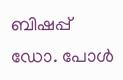ബിഷപ്പ് ഡോ. പോള്‍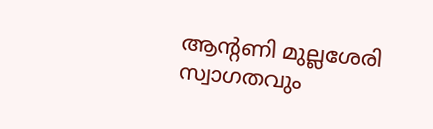ആന്റണി മുല്ലശേരി സ്വാഗതവും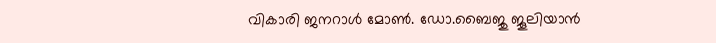വികാരി ജനറാള്‍ മോണ്‍. ഡോ.ബൈജു ജൂലിയാന്‍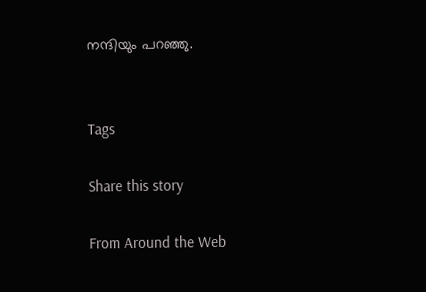നന്ദിയും പറഞ്ഞു.


Tags

Share this story

From Around the Web